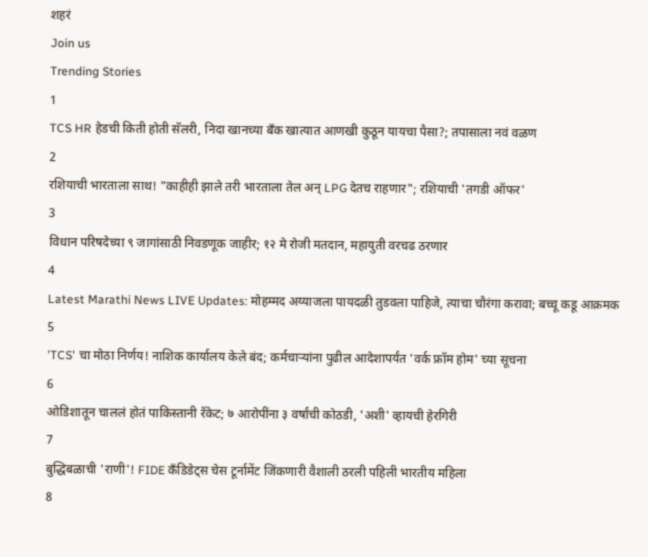शहरं
Join us
Trending Stories
1
TCS HR हेडची किती होती सॅलरी, निदा खानच्या बँक खात्यात आणखी कुठून यायचा पैसा?; तपासाला नवं वळण
2
रशियाची भारताला साथ! "काहीही झाले तरी भारताला तेल अन् LPG देतच राहणार"; रशियाची 'तगडी ऑफर'
3
विधान परिषदेच्या ९ जागांसाठी निवडणूक जाहीर; १२ मे रोजी मतदान, महायुती वरचढ ठरणार
4
Latest Marathi News LIVE Updates: मोहम्मद अय्याजला पायदळी तुडवला पाहिजे, त्याचा चौरंगा करावा; बच्चू कडू आक्रमक
5
'TCS' चा मोठा निर्णय! नाशिक कार्यालय केले बंद; कर्मचाऱ्यांना पुढील आदेशापर्यंत 'वर्क फ्रॉम होम' च्या सूचना
6
ओडिशातून चाललं होतं पाकिस्तानी रॅकेट; ७ आरोपींना ३ वर्षांची कोठडी, 'अशी' व्हायची हेरगिरी
7
बुद्धिबळाची 'राणी'! FIDE कँडिडेट्स चेस टूर्नामेंट जिंकणारी वैशाली ठरली पहिली भारतीय महिला
8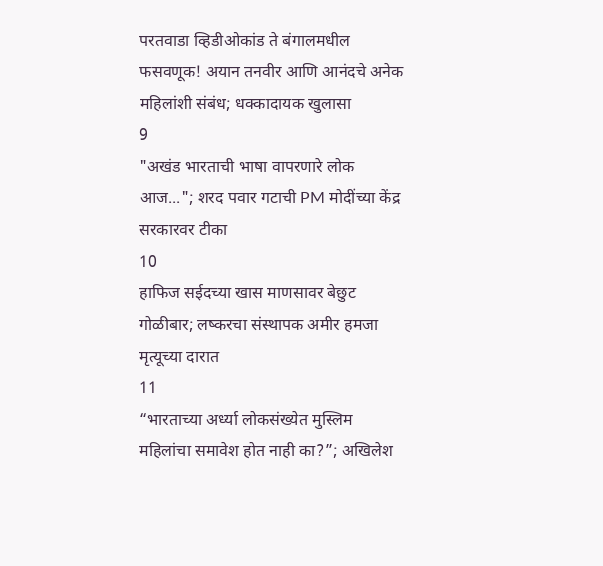परतवाडा व्हिडीओकांड ते बंगालमधील फसवणूक! अयान तनवीर आणि आनंदचे अनेक महिलांशी संबंध; धक्कादायक खुलासा
9
"अखंड भारताची भाषा वापरणारे लोक आज..."; शरद पवार गटाची PM मोदींच्या केंद्र सरकारवर टीका
10
हाफिज सईदच्या खास माणसावर बेछुट गोळीबार; लष्करचा संस्थापक अमीर हमजा मृत्यूच्या दारात
11
“भारताच्या अर्ध्या लोकसंख्येत मुस्लिम महिलांचा समावेश होत नाही का?”; अखिलेश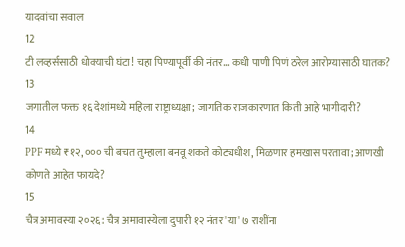यादवांचा सवाल
12
टी लव्हर्ससाठी धोक्याची घंटा! चहा पिण्यापूर्वी की नंतर... कधी पाणी पिणं ठरेल आरोग्यासाठी घातक?
13
जगातील फक्त १६ देशांमध्ये महिला राष्ट्राध्यक्षा; जागतिक राजकारणात किती आहे भागीदारी?
14
PPF मध्ये ₹१२,००० ची बचत तुम्हाला बनवू शकते कोट्यधीश, मिळणार हमखास परतावा; आणखी कोणते आहेत फायदे?
15
चैत्र अमावस्या २०२६: चैत्र अमावास्येला दुपारी १२ नंतर 'या' ७ राशींना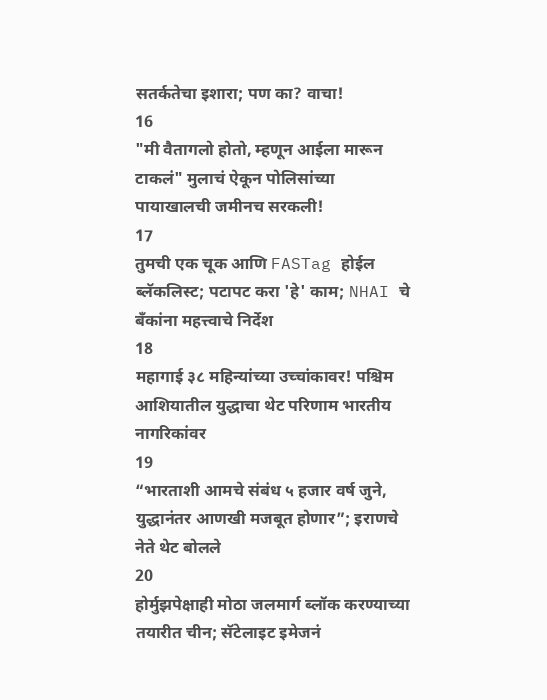सतर्कतेचा इशारा; पण का? वाचा!
16
"मी वैतागलो होतो, म्हणून आईला मारून टाकलं" मुलाचं ऐकून पोलिसांच्या पायाखालची जमीनच सरकली!
17
तुमची एक चूक आणि FASTag होईल ब्लॅकलिस्ट; पटापट करा 'हे' काम; NHAI चे बँकांना महत्त्वाचे निर्देश
18
महागाई ३८ महिन्यांच्या उच्चांकावर! पश्चिम आशियातील युद्धाचा थेट परिणाम भारतीय नागरिकांवर
19
“भारताशी आमचे संबंध ५ हजार वर्ष जुने, युद्धानंतर आणखी मजबूत होणार”; इराणचे नेते थेट बोलले
20
होर्मुझपेक्षाही मोठा जलमार्ग ब्लॉक करण्याच्या तयारीत चीन; सॅटेलाइट इमेजनं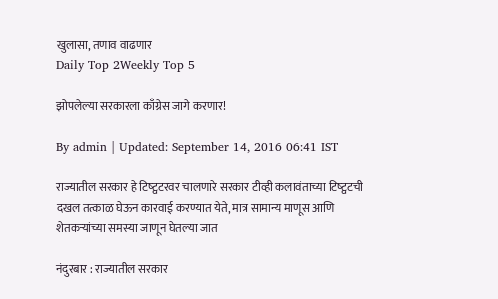खुलासा, तणाव वाढणार
Daily Top 2Weekly Top 5

झोपलेल्या सरकारला काँग्रेस जागे करणार!

By admin | Updated: September 14, 2016 06:41 IST

राज्यातील सरकार हे टिष्ट्वटरवर चालणारे सरकार टीव्ही कलावंताच्या टिष्ट्वटची दखल तत्काळ घेऊन कारवाई करण्यात येते, मात्र सामान्य माणूस आणि शेतकऱ्यांच्या समस्या जाणून घेतल्या जात

नंदुरबार : राज्यातील सरकार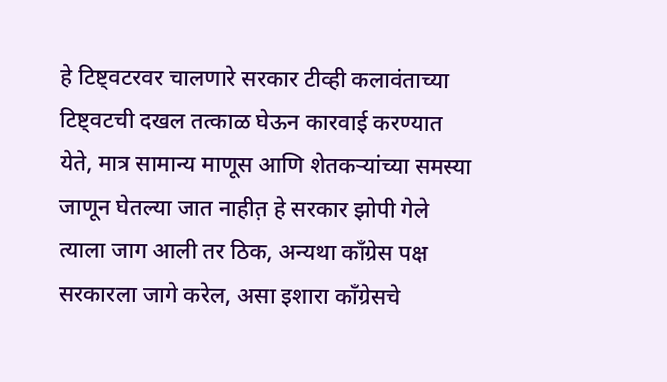हे टिष्ट्वटरवर चालणारे सरकार टीव्ही कलावंताच्या टिष्ट्वटची दखल तत्काळ घेऊन कारवाई करण्यात येते, मात्र सामान्य माणूस आणि शेतकऱ्यांच्या समस्या जाणून घेतल्या जात नाहीत़ हे सरकार झोपी गेले त्याला जाग आली तर ठिक, अन्यथा काँग्रेस पक्ष सरकारला जागे करेल, असा इशारा काँग्रेसचे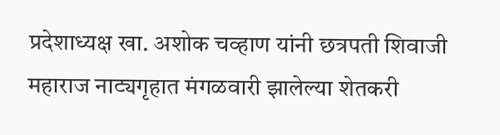प्रदेशाध्यक्ष खा. अशोक चव्हाण यांनी छत्रपती शिवाजी महाराज नाट्यगृहात मंगळवारी झालेल्या शेतकरी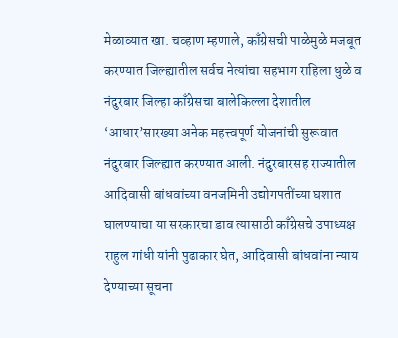मेळाव्यात खा. चव्हाण म्हणाले, काँग्रेसची पाळेमुळे मजबूत करण्यात जिल्ह्यातील सर्वच नेत्यांचा सहभाग राहिला धुळे व नंदुरबार जिल्हा काँग्रेसचा बालेकिल्ला देशातील ‘आधार’सारख्या अनेक महत्त्वपूर्ण योजनांची सुरूवात नंदुरबार जिल्ह्यात करण्यात आली. नंदुरबारसह राज्यातील आदिवासी बांधवांच्या वनजमिनी उद्योगपतींच्या घशात घालण्याचा या सरकारचा डाव त्यासाठी काँग्रेसचे उपाध्यक्ष राहुल गांधी यांनी पुढाकार घेत, आदिवासी बांधवांना न्याय देण्याच्या सूचना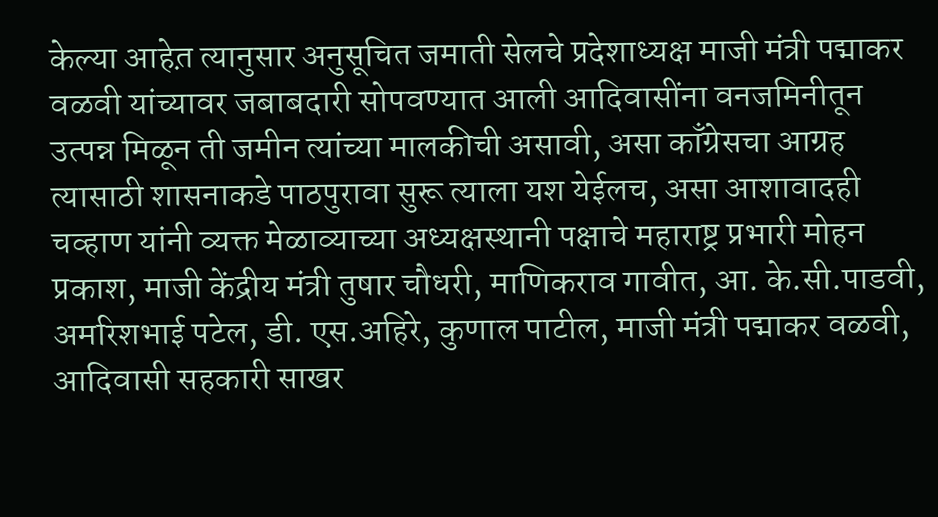केल्या आहेत़ त्यानुसार अनुसूचित जमाती सेलचे प्रदेशाध्यक्ष माजी मंत्री पद्माकर वळवी यांच्यावर जबाबदारी सोपवण्यात आली आदिवासींना वनजमिनीतून उत्पन्न मिळून ती जमीन त्यांच्या मालकीची असावी, असा काँग्रेसचा आग्रह त्यासाठी शासनाकडे पाठपुरावा सुरू त्याला यश येईलच, असा आशावादही चव्हाण यांनी व्यक्त मेळाव्याच्या अध्यक्षस्थानी पक्षाचे महाराष्ट्र प्रभारी मोहन प्रकाश, माजी केंद्रीय मंत्री तुषार चौधरी, माणिकराव गावीत, आ. के.सी.पाडवी, अमरिशभाई पटेल, डी. एस.अहिरे, कुणाल पाटील, माजी मंत्री पद्माकर वळवी, आदिवासी सहकारी साखर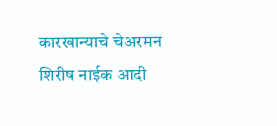कारखान्याचे चेअरमन शिरीष नाईक आदी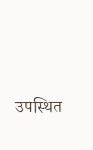उपस्थित